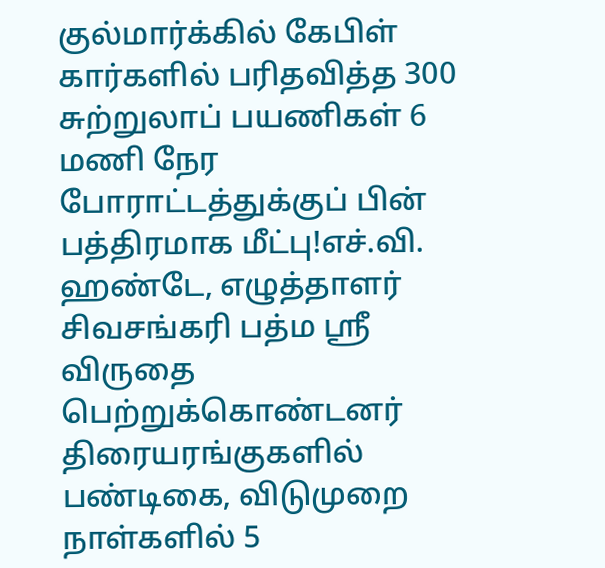குல்மார்க்கில் கேபிள் கார்களில் பரிதவித்த 300 சுற்றுலாப் பயணிகள் 6 மணி நேர போராட்டத்துக்குப் பின் பத்திரமாக மீட்பு!எச்.வி. ஹண்டே, எழுத்தாளர் சிவசங்கரி பத்ம ஸ்ரீ விருதை பெற்றுக்கொண்டனர் திரையரங்குகளில் பண்டிகை, விடுமுறை நாள்களில் 5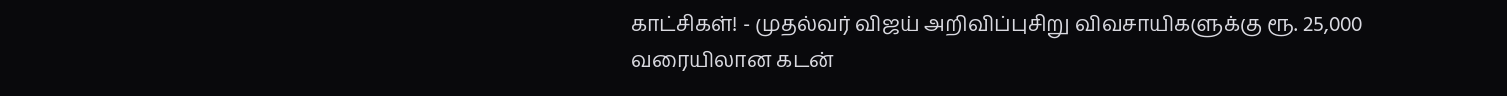காட்சிகள்! - முதல்வர் விஜய் அறிவிப்புசிறு விவசாயிகளுக்கு ரூ. 25,000 வரையிலான கடன்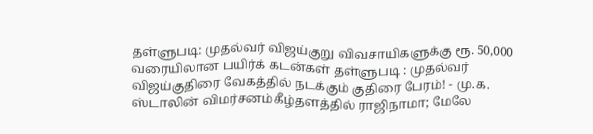தள்ளுபடி: முதல்வர் விஜய்குறு விவசாயிகளுக்கு ரூ. 50,000 வரையிலான பயிர்க் கடன்கள் தள்ளுபடி : முதல்வர் விஜய்குதிரை வேகத்தில் நடக்கும் குதிரை பேரம்! - மு.க. ஸ்டாலின் விமர்சனம்கீழ்தளத்தில் ராஜிநாமா; மேலே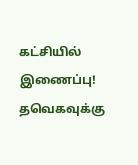கட்சியில் இணைப்பு! தவெகவுக்கு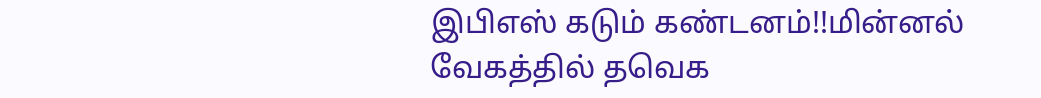இபிஎஸ் கடும் கண்டனம்!!மின்னல் வேகத்தில் தவெக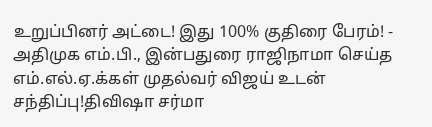உறுப்பினர் அட்டை! இது 100% குதிரை பேரம்! - அதிமுக எம்.பி., இன்பதுரை ராஜிநாமா செய்த எம்.எல்.ஏ.க்கள் முதல்வர் விஜய் உடன் சந்திப்பு!திவிஷா சர்மா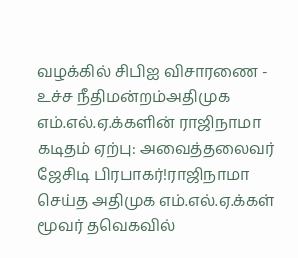வழக்கில் சிபிஐ விசாரணை - உச்ச நீதிமன்றம்அதிமுக எம்.எல்.ஏ.க்களின் ராஜிநாமா கடிதம் ஏற்பு: அவைத்தலைவர் ஜேசிடி பிரபாகர்!ராஜிநாமா செய்த அதிமுக எம்.எல்.ஏ.க்கள் மூவர் தவெகவில்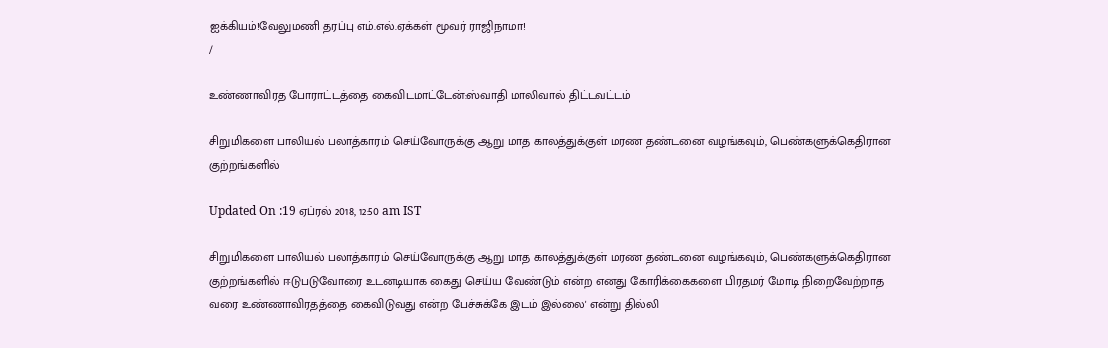ஐக்கியம்!வேலுமணி தரப்பு எம்.எல்.ஏக்கள் மூவர் ராஜிநாமா!
/

உண்ணாவிரத போராட்டத்தை கைவிடமாட்டேன்:ஸ்வாதி மாலிவால் திட்டவட்டம்

சிறுமிகளை பாலியல் பலாத்காரம் செய்வோருக்கு ஆறு மாத காலத்துக்குள் மரண தண்டனை வழங்கவும், பெண்களுக்கெதிரான குற்றங்களில்

Updated On :19 ஏப்ரல் 2018, 12:50 am IST

சிறுமிகளை பாலியல் பலாத்காரம் செய்வோருக்கு ஆறு மாத காலத்துக்குள் மரண தண்டனை வழங்கவும், பெண்களுக்கெதிரான குற்றங்களில் ஈடுபடுவோரை உடனடியாக கைது செய்ய வேண்டும் என்ற எனது கோரிக்கைகளை பிரதமர் மோடி நிறைவேற்றாத வரை உண்ணாவிரதத்தை கைவிடுவது என்ற பேச்சுக்கே இடம் இல்லை' என்று தில்லி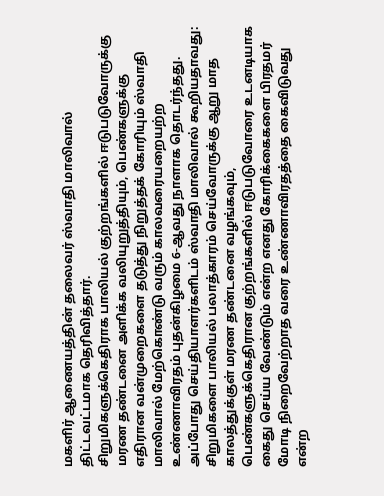மகளிர் ஆணையத்தின் தலைவர் ஸ்வாதி மாலிவால் திட்டவட்டமாக தெரிவித்தார்.
சிறுமிகளுக்கெதிராக பாலியல் குற்றங்களில் ஈடுபடுவோருக்கு மரண தண்டனை அளிக்க வலியுறுத்தியும், பெண்களுக்கு எதிரான வன்முறைகளை தடுத்து நிறுத்தக் கோரியும் ஸ்வாதி மாலிவால் மேற்கொண்டு வரும் காலவரையறையற்ற உண்ணாவிரதம் புதன்கிழமை 6-ஆவது நாளாக தொடர்ந்தது. அப்போது செய்தியாளர்களிடம் ஸ்வாதி மாலிவால் கூறியதாவது: சிறுமிகளை பாலியல் பலாத்காரம் செய்வோருக்கு ஆறு மாத காலத்துக்குள் மரண தண்டனை வழங்கவும், பெண்களுக்கெதிரான குற்றங்களில் ஈடுபடுவோரை உடனடியாக கைது செய்ய வேண்டும் என்ற எனது கோரிக்கைகளை பிரதமர் மோடி நிறைவேற்றாத வரை உண்ணாவிரதத்தை கைவிடுவது என்ற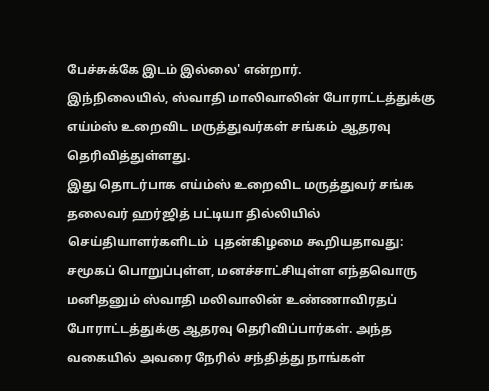பேச்சுக்கே இடம் இல்லை' என்றார்.
இந்நிலையில், ஸ்வாதி மாலிவாலின் போராட்டத்துக்கு எய்ம்ஸ் உறைவிட மருத்துவர்கள் சங்கம் ஆதரவு தெரிவித்துள்ளது.
இது தொடர்பாக எய்ம்ஸ் உறைவிட மருத்துவர் சங்க தலைவர் ஹர்ஜித் பட்டியா தில்லியில் செய்தியாளர்களிடம்  புதன்கிழமை கூறியதாவது:
சமூகப் பொறுப்புள்ள, மனச்சாட்சியுள்ள எந்தவொரு மனிதனும் ஸ்வாதி மலிவாலின் உண்ணாவிரதப் போராட்டத்துக்கு ஆதரவு தெரிவிப்பார்கள். அந்த வகையில் அவரை நேரில் சந்தித்து நாங்கள்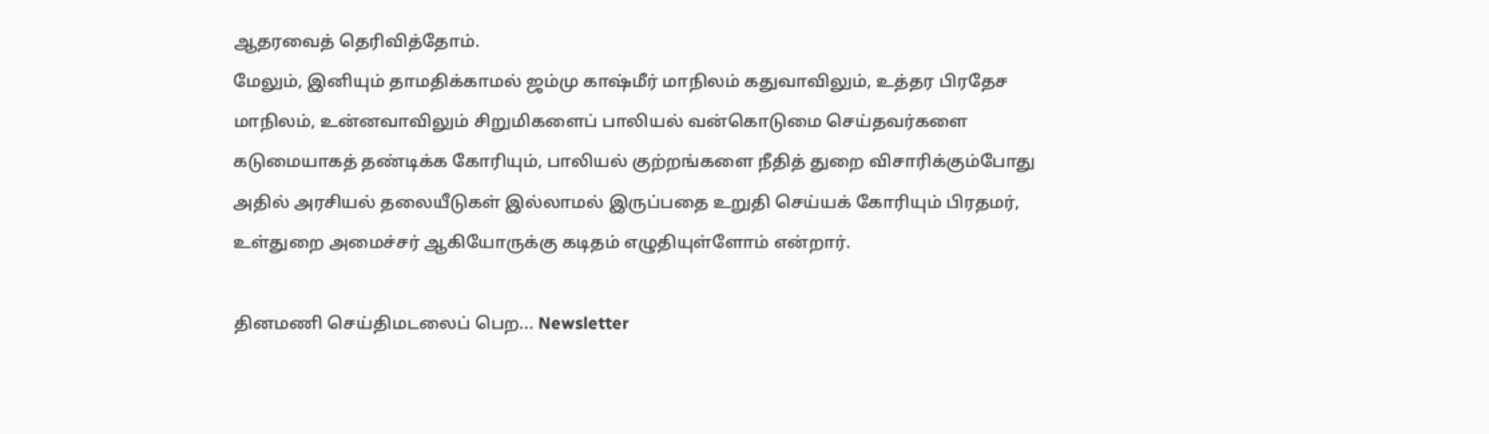ஆதரவைத் தெரிவித்தோம்.
மேலும், இனியும் தாமதிக்காமல் ஜம்மு காஷ்மீர் மாநிலம் கதுவாவிலும், உத்தர பிரதேச மாநிலம், உன்னவாவிலும் சிறுமிகளைப் பாலியல் வன்கொடுமை செய்தவர்களை கடுமையாகத் தண்டிக்க கோரியும், பாலியல் குற்றங்களை நீதித் துறை விசாரிக்கும்போது அதில் அரசியல் தலையீடுகள் இல்லாமல் இருப்பதை உறுதி செய்யக் கோரியும் பிரதமர், உள்துறை அமைச்சர் ஆகியோருக்கு கடிதம் எழுதியுள்ளோம் என்றார்.

தினமணி செய்திமடலைப் பெற... Newsletter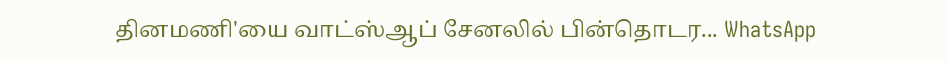தினமணி'யை வாட்ஸ்ஆப் சேனலில் பின்தொடர... WhatsApp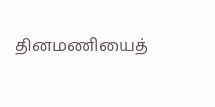தினமணியைத்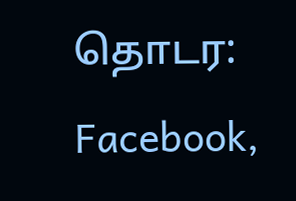தொடர: Facebook,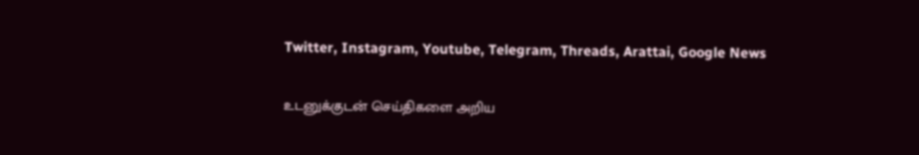Twitter, Instagram, Youtube, Telegram, Threads, Arattai, Google News

உடனுக்குடன் செய்திகளை அறிய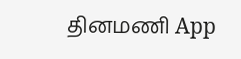தினமணி App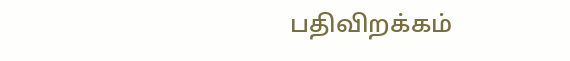பதிவிறக்கம்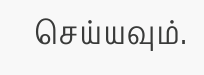செய்யவும்.